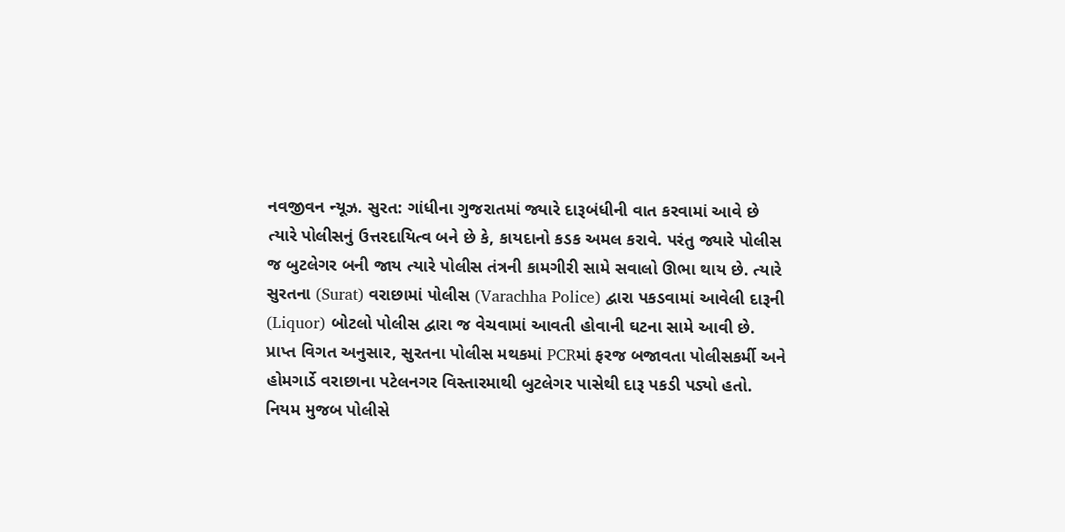નવજીવન ન્યૂઝ. સુરત: ગાંધીના ગુજરાતમાં જ્યારે દારૂબંધીની વાત કરવામાં આવે છે ત્યારે પોલીસનું ઉત્તરદાયિત્વ બને છે કે, કાયદાનો કડક અમલ કરાવે. પરંતુ જ્યારે પોલીસ જ બુટલેગર બની જાય ત્યારે પોલીસ તંત્રની કામગીરી સામે સવાલો ઊભા થાય છે. ત્યારે સુરતના (Surat) વરાછામાં પોલીસ (Varachha Police) દ્વારા પકડવામાં આવેલી દારૂની (Liquor) બોટલો પોલીસ દ્વારા જ વેચવામાં આવતી હોવાની ઘટના સામે આવી છે.
પ્રાપ્ત વિગત અનુસાર, સુરતના પોલીસ મથકમાં PCRમાં ફરજ બજાવતા પોલીસકર્મી અને હોમગાર્ડે વરાછાના પટેલનગર વિસ્તારમાથી બુટલેગર પાસેથી દારૂ પકડી પડ્યો હતો. નિયમ મુજબ પોલીસે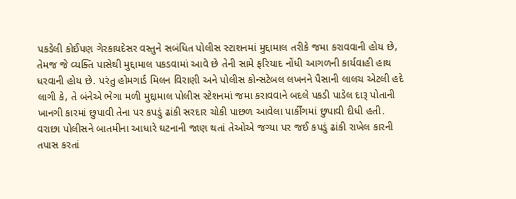પકડેલી કોઈપણ ગેરકાયદેસર વસ્તુને સબંધિત પોલીસ સ્ટાશનમાં મુદ્દામાલ તરીકે જમા કરાવવાની હોય છે, તેમજ જે વ્યક્તિ પાસેથી મુદ્દામાલ પકડવામાં આવે છે તેની સામે ફરિયાદ નોંધી આગળની કાર્યવાહી હાથ ધરવાની હોય છે. પરંતુ હોમગાર્ડ મિલન વિરાણી અને પોલીસ કોન્સટેબલ લખનને પૈસાની લાલચ એટલી હદે લાગી કે, તે બંનેએ ભેગા મળી મુદ્દામાલ પોલીસ સ્ટેશનમાં જમા કરાવવાને બદલે પકડી પાડેલ દારૂ પોતાની ખાનગી કારમાં છુપાવી તેના પર કપડું ઢાંકી સરદાર ચોકી પાછળ આવેલા પાર્કીંગમાં છુપાવી દીધી હતી.
વરાછા પોલીસને બાતમીના આધારે ઘટનાની જાણ થતાં તેઓએ જગ્યા પર જઈ કપડું ઢાંકી રાખેલ કારની તપાસ કરતાં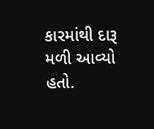કારમાંથી દારૂ મળી આવ્યો હતો.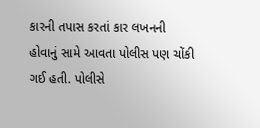કારની તપાસ કરતાં કાર લખનની હોવાનું સામે આવતા પોલીસ પણ ચોંકી ગઈ હતી. પોલીસે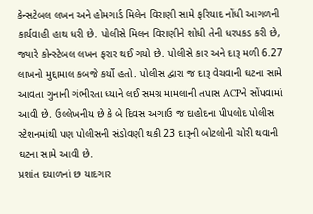કેન્સટેબલ લખન અને હોમગાર્ડ મિલેન વિરાણી સામે ફરિયાદ નોંધી આગળની કાર્યવાહી હાથ ધરી છે. પોલીસે મિલન વિરાણીને શોધી તેની ધરપકડ કરી છે, જ્યારે કોન્સ્ટેબલ લખન ફરાર થઈ ગયો છે. પોલીસે કાર અને દારૂ મળી 6.27 લાખનો મુદ્દામાલ કબજે કર્યો હતો. પોલીસ દ્વારા જ દારૂ વેચવાની ઘટના સામે આવતા ગુનાની ગંભીરતા ધ્યાને લઈ સમગ્ર મામલાની તપાસ ACPને સોંપવામાં આવી છે. ઉલ્લેખનીય છે કે બે દિવસ અગાઉ જ દાહોદના પીપલોદ પોલીસ સ્ટેશનમાંથી પણ પોલીસની સંડોવણી થકી 23 દારૂની બોટલોની ચોરી થવાની ઘટના સામે આવી છે.
પ્રશાંત દયાળનાં છ યાદગાર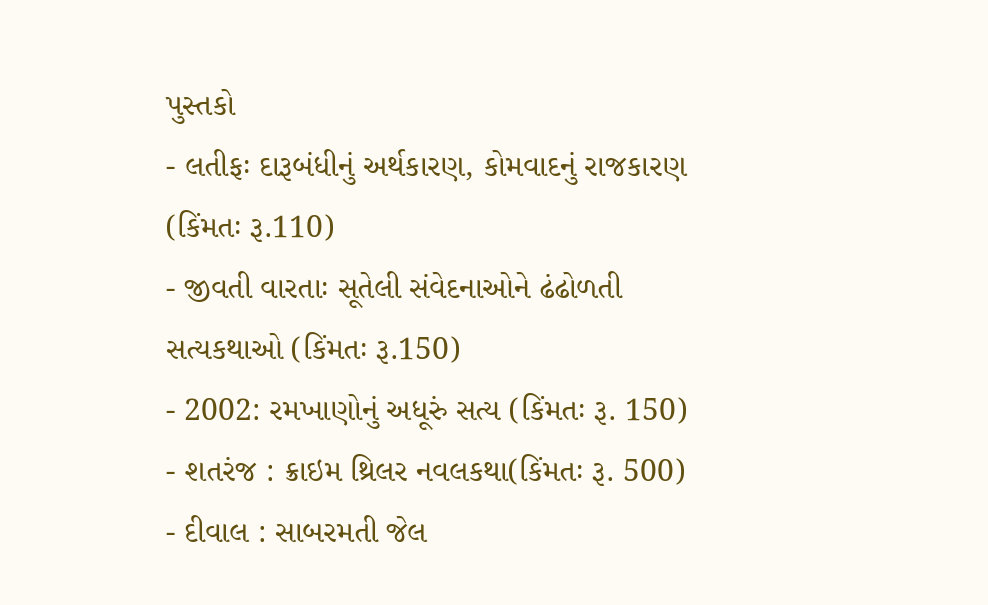પુસ્તકો
- લતીફઃ દારૂબંધીનું અર્થકારણ, કોમવાદનું રાજકારણ (કિંમતઃ રૂ.110)
- જીવતી વારતાઃ સૂતેલી સંવેદનાઓને ઢંઢોળતી સત્યકથાઓ (કિંમતઃ રૂ.150)
- 2002: રમખાણોનું અધૂરું સત્ય (કિંમતઃ રૂ. 150)
- શતરંજ : ક્રાઇમ થ્રિલર નવલકથા(કિંમતઃ રૂ. 500)
- દીવાલ : સાબરમતી જેલ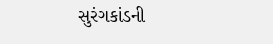સુરંગકાંડની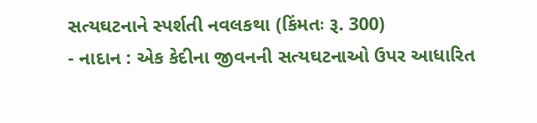સત્યઘટનાને સ્પર્શતી નવલકથા (કિંમતઃ રૂ. 300)
- નાદાન : એક કેદીના જીવનની સત્યઘટનાઓ ઉપર આધારિત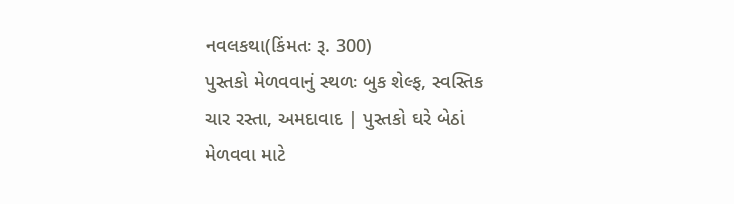નવલકથા(કિંમતઃ રૂ. 300)
પુસ્તકો મેળવવાનું સ્થળઃ બુક શેલ્ફ, સ્વસ્તિક ચાર રસ્તા, અમદાવાદ | પુસ્તકો ઘરે બેઠાં મેળવવા માટે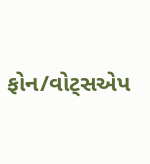ફોન/વોટ્સએપ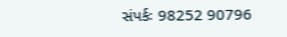સંપર્કઃ 98252 90796